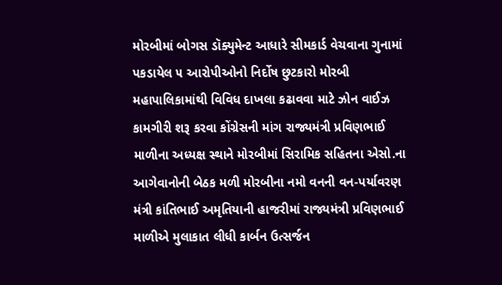મોરબીમાં બોગસ ડૉક્યુમેન્ટ આધારે સીમકાર્ડ વેચવાના ગુનામાં પકડાયેલ ૫ આરોપીઓનો નિર્દોષ છુટકારો મોરબી મહાપાલિકામાંથી વિવિધ દાખલા કઢાવવા માટે ઝોન વાઈઝ કામગીરી શરૂ કરવા કોંગ્રેસની માંગ રાજ્યમંત્રી પ્રવિણભાઈ માળીના અધ્યક્ષ સ્થાને મોરબીમાં સિરામિક સહિતના એસો.ના આગેવાનોની બેઠક મળી મોરબીના નમો વનની વન-પર્યાવરણ મંત્રી કાંતિભાઈ અમૃતિયાની હાજરીમાં રાજ્યમંત્રી પ્રવિણભાઈ માળીએ મુલાકાત લીધી કાર્બન ઉત્સર્જન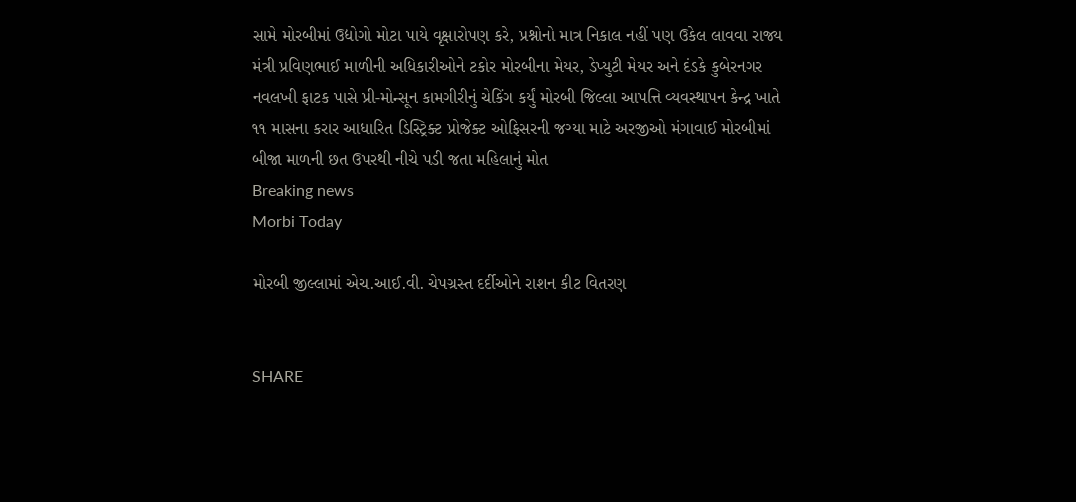સામે મોરબીમાં ઉદ્યોગો મોટા પાયે વૃક્ષારોપણ કરે, પ્રશ્નોનો માત્ર નિકાલ નહીં પણ ઉકેલ લાવવા રાજ્ય મંત્રી પ્રવિણભાઈ માળીની અધિકારીઓને ટકોર મોરબીના મેયર, ડેપ્યુટી મેયર અને દંડકે કુબેરનગર નવલખી ફાટક પાસે પ્રી-મોન્સૂન કામગીરીનું ચેકિંગ કર્યું મોરબી જિલ્લા આપત્તિ વ્યવસ્થાપન કેન્દ્ર ખાતે ૧૧ માસના કરાર આધારિત ડિસ્ટ્રિક્ટ પ્રોજેક્ટ ઓફિસરની જગ્યા માટે અરજીઓ મંગાવાઈ મોરબીમાં બીજા માળની છત ઉપરથી નીચે પડી જતા મહિલાનું મોત
Breaking news
Morbi Today

મોરબી જીલ્લામાં એચ.આઈ.વી. ચેપગ્રસ્ત દર્દીઓને રાશન કીટ વિતરણ


SHARE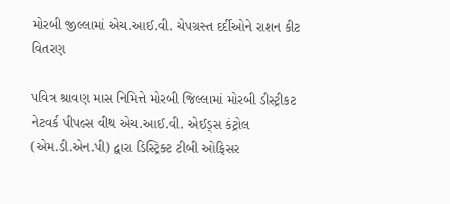મોરબી જીલ્લામાં એચ.આઈ.વી. ચેપગ્રસ્ત દર્દીઓને રાશન કીટ વિતરણ

પવિત્ર શ્રાવણ માસ નિમિત્તે મોરબી જિલ્લામાં મોરબી ડીસ્ટ્રીકટ નેટવર્ક પીપલ્સ વીથ એચ.આઈ.વી. એઈડ્સ કંટ્રોલ (એમ.ડી.એન.પી) દ્વારા ડિસ્ટ્રિક્ટ ટીબી ઓફિસર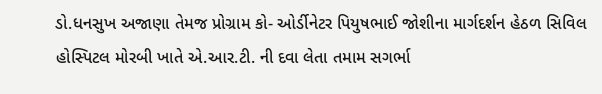ડો.ધનસુખ અજાણા તેમજ પ્રોગ્રામ કો- ઓર્ડીનેટર પિયુષભાઈ જોશીના માર્ગદર્શન હેઠળ સિવિલ હોસ્પિટલ મોરબી ખાતે એ.આર.ટી. ની દવા લેતા તમામ સગર્ભા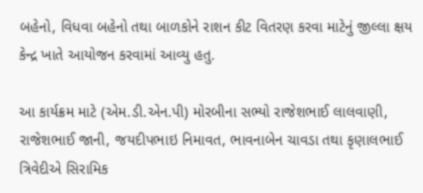બહેનો, વિધવા બહેનો તથા બાળકોને રાશન કીટ વિતરણ કરવા માટેનું જીલ્લા ક્ષય કેન્દ્ર ખાતે આયોજન કરવામાં આવ્યુ હતુ.

આ કાર્યક્રમ માટે (એમ.ડી.એન.પી) મોરબીના સભ્યો રાજેશભાઈ લાલવાણી, રાજેશભાઈ જાની, જયદીપભાઇ નિમાવત, ભાવનાબેન ચાવડા તથા કૃણાલભાઈ ત્રિવેદીએ સિરામિક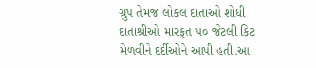ગ્રુપ તેમજ લોકલ દાતાઓ શોધી દાતાશ્રીઓ મારફત ૫૦ જેટલી કિટ મેળવીને દર્દીઓને આપી હતી.આ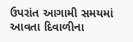ઉપરાંત આગામી સમયમાં આવતા દિવાળીના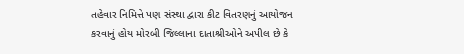તહેવાર નિમિત્તે પણ સંસ્થા દ્વારા કીટ વિતરણનું આયોજન કરવાનું હોય મોરબી જિલ્લાના દાતાશ્રીઓને અપીલ છે કે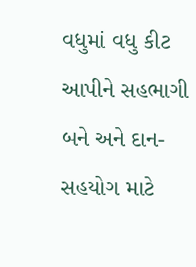વધુમાં વધુ કીટ આપીને સહભાગી બને અને દાન-સહયોગ માટે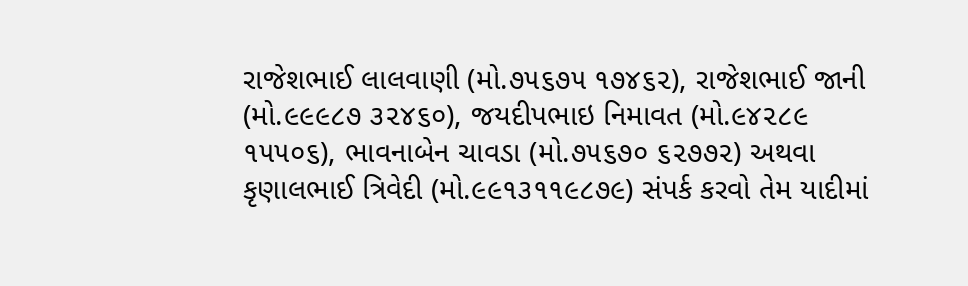રાજેશભાઈ લાલવાણી (મો.૭૫૬૭૫ ૧૭૪૬૨), રાજેશભાઈ જાની (મો.૯૯૯૮૭ ૩૨૪૬૦), જયદીપભાઇ નિમાવત (મો.૯૪૨૮૯ ૧૫૫૦૬), ભાવનાબેન ચાવડા (મો.૭૫૬૭૦ ૬૨૭૭૨) અથવા કૃણાલભાઈ ત્રિવેદી (મો.૯૯૧૩૧૧૯૮૭૯) સંપર્ક કરવો તેમ યાદીમાં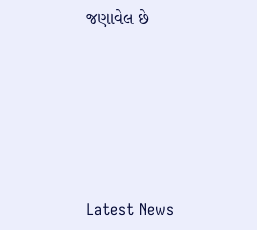જણાવેલ છે






Latest News